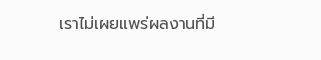เราไม่เผยแพร่ผลงานที่มี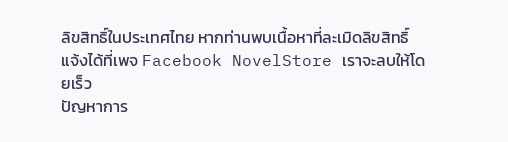ลิขสิทธิ์ในประเทศไทย หากท่านพบเนื้อหาที่ละเมิดลิขสิทธิ์ แจ้งได้ที่เพจ Facebook NovelStore เราจะลบให้โดยเร็ว
ปัญหาการ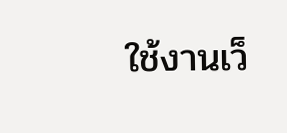ใช้งานเว็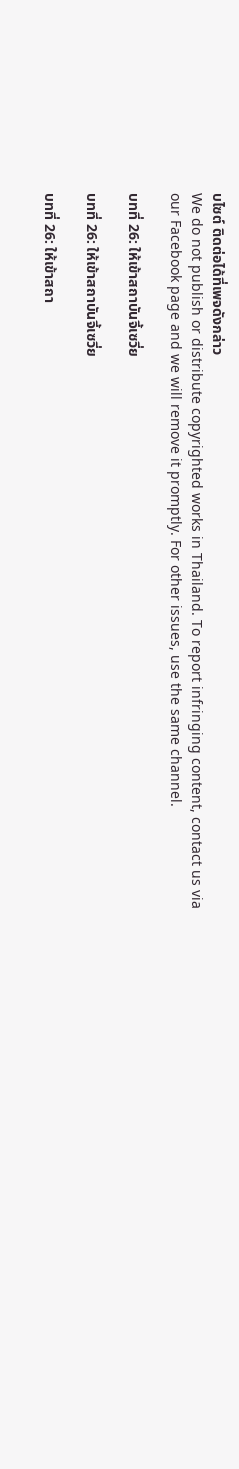บไซต์ ติดต่อได้ที่เพจดังกล่าว
We do not publish or distribute copyrighted works in Thailand. To report infringing content, contact us via our Facebook page and we will remove it promptly. For other issues, use the same channel.

บทที่ 26: ให้เข้าสถาบันจี้เซวี่ย

บทที่ 26: ให้เข้าสถาบันจี้เซวี่ย

บทที่ 26: ให้เข้าสถา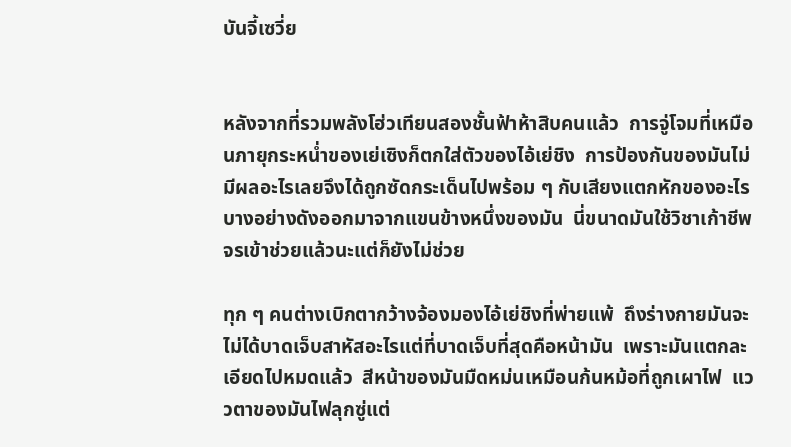บันจี้เซวี่ย


หลังจากที่รวมพลังโฮ่วเทียนสองชั้นฟ้าห้าสิบคนแล้ว  การจู่โจมที่เหมือนภายุกระหน่ำของเย่เซิงก็ตกใส่ตัวของไอ้เย่ชิง  การป้องกันของมันไม่มีผลอะไรเลยจึงได้ถูกซัดกระเด็นไปพร้อม ๆ กับเสียงแตกหักของอะไรบางอย่างดังออกมาจากแขนข้างหนึ่งของมัน  นี่ขนาดมันใช้วิชาเก้าชีพจรเข้าช่วยแล้วนะแต่ก็ยังไม่ช่วย

ทุก ๆ คนต่างเบิกตากว้างจ้องมองไอ้เย่ชิงที่พ่ายแพ้  ถึงร่างกายมันจะไม่ได้บาดเจ็บสาหัสอะไรแต่ที่บาดเจ็บที่สุดคือหน้ามัน  เพราะมันแตกละเอียดไปหมดแล้ว  สีหน้าของมันมืดหม่นเหมือนก้นหม้อที่ถูกเผาไฟ  แววตาของมันไฟลุกซู่แต่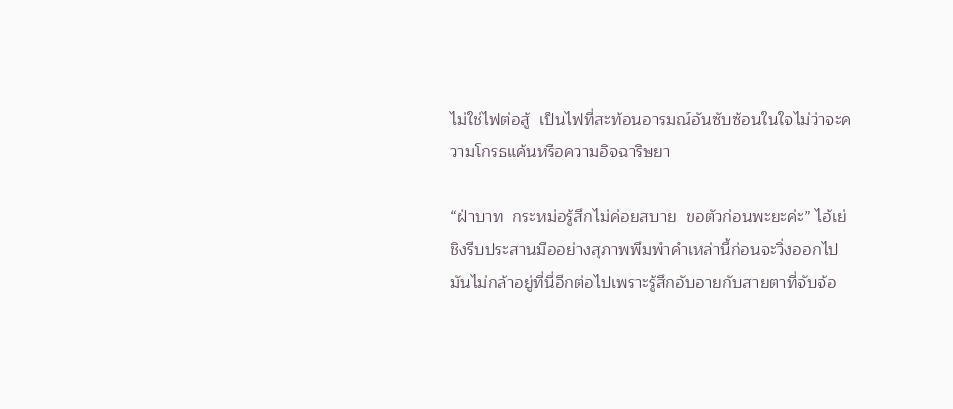ไม่ใช่ไฟต่อสู้  เป็นไฟที่สะท้อนอารมณ์อันซับซ้อนในใจไม่ว่าจะความโกรธแค้นหรือความอิจฉาริษยา

“ฝ่าบาท  กระหม่อรู้สึกไม่ค่อยสบาย  ขอตัวก่อนพะยะค่ะ” ไอ้เย่ชิงรีบประสานมืออย่างสุภาพพึมพำคำเหล่านี้ก่อนจะวิ่งออกไป  มันไม่กล้าอยู่ที่นี่อีกต่อไปเพราะรู้สึกอับอายกับสายตาที่จับจ้อ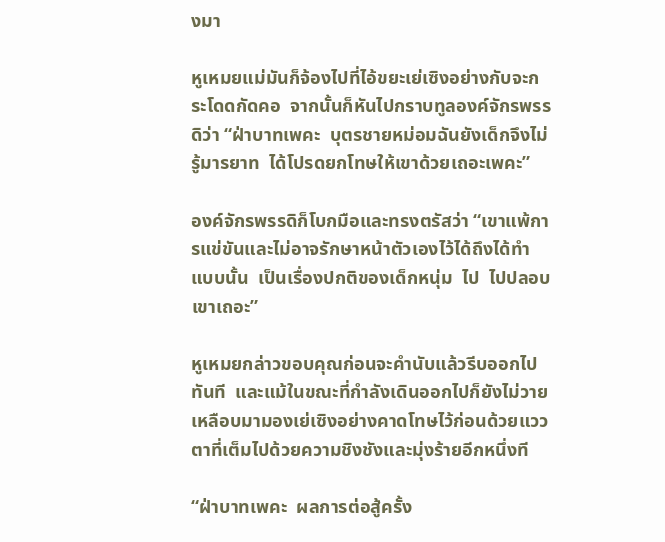งมา

หูเหมยแม่มันก็จ้องไปที่ไอ้ขยะเย่เซิงอย่างกับจะกระโดดกัดคอ  จากนั้นก็หันไปกราบทูลองค์จักรพรรดิว่า “ฝ่าบาทเพคะ  บุตรชายหม่อมฉันยังเด็กจึงไม่รู้มารยาท  ได้โปรดยกโทษให้เขาด้วยเถอะเพคะ”

องค์จักรพรรดิก็โบกมือและทรงตรัสว่า “เขาแพ้การแข่ขันและไม่อาจรักษาหน้าตัวเองไว้ได้ถึงได้ทำแบบนั้น  เป็นเรื่องปกติของเด็กหนุ่ม  ไป  ไปปลอบเขาเถอะ”

หูเหมยกล่าวขอบคุณก่อนจะคำนับแล้วรีบออกไปทันที  และแม้ในขณะที่กำลังเดินออกไปก็ยังไม่วายเหลือบมามองเย่เซิงอย่างคาดโทษไว้ก่อนด้วยแววตาที่เต็มไปด้วยความชิงชังและมุ่งร้ายอีกหนึ่งที

“ฝ่าบาทเพคะ  ผลการต่อสู้ครั้ง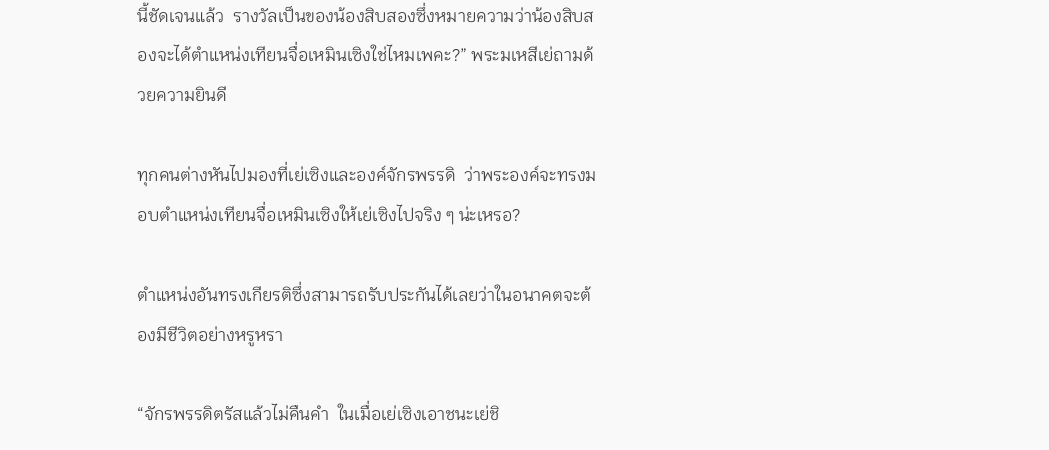นี้ชัดเจนแล้ว  รางวัลเป็นของน้องสิบสองซึ่งหมายความว่าน้องสิบสองจะได้ตำแหน่งเทียนจื่อเหมินเซิงใช่ไหมเพคะ?” พระมเหสีเย่ถามด้วยความยินดี

ทุกคนต่างหันไปมองที่เย่เซิงและองค์จักรพรรดิ  ว่าพระองค์จะทรงมอบตำแหน่งเทียนจื่อเหมินเซิงให้เย่เซิงไปจริง ๆ น่ะเหรอ?

ตำแหน่งอันทรงเกียรติซึ่งสามารถรับประกันได้เลยว่าในอนาคตจะต้องมีชีวิตอย่างหรูหรา

“จักรพรรดิตรัสแล้วไม่คืนคำ  ในเมื่อเย่เซิงเอาชนะเย่ชิ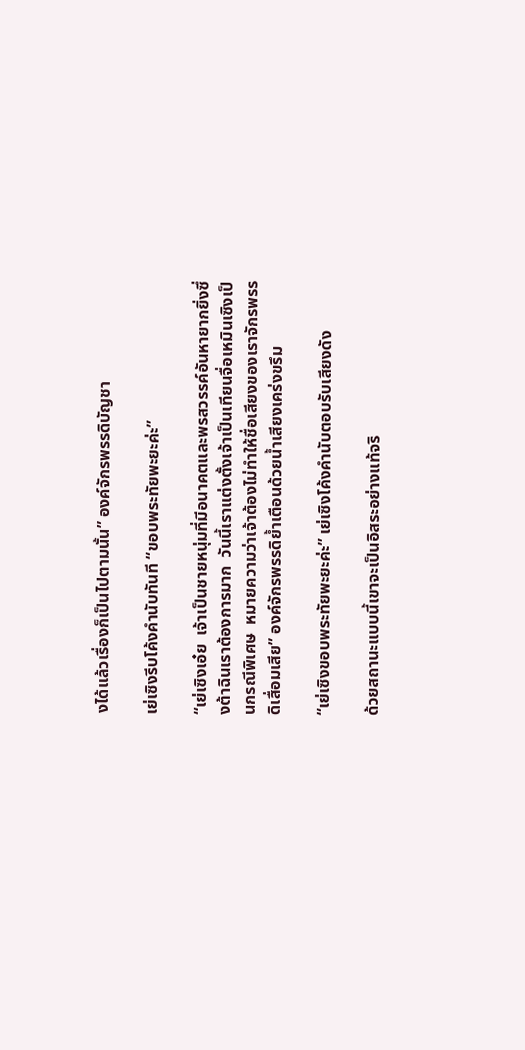งได้แล้วเรื่องก็เป็นไปตามนั้น” องค์จักรพรรดิบัญชา

เย่เซิงรีบโค้งคำนับทันที “ขอบพระทัยพะยะค่ะ”

“เย่เซิงเอ๋ย  เจ้าเป็นชายหนุ่มที่มีอนาคตและพรสวรรค์อันหายากยิ่งซึ่งต้าฉินเราต้องการมาก  วันนี้เราแต่งตั้งเจ้าเป็นเทียนจื่อเหมินเซิงเป็นกรณีพิเศษ  หมายความว่าเจ้าต้องไม่ทำให้ชื่อเสียงของเราจักรพรรดิเสื่อมเสีย” องค์จักรพรรดิย้ำเตือนด้วยน้ำเสียงเคร่งขรึม

“เย่เซิงขอบพระทัยพะยะค่ะ” เย่เซิงโค้งคำนับตอบรับเสียงดัง

ด้วยสถานะแบบนี้เขาจะเป็นอิสระอย่างแท้จริ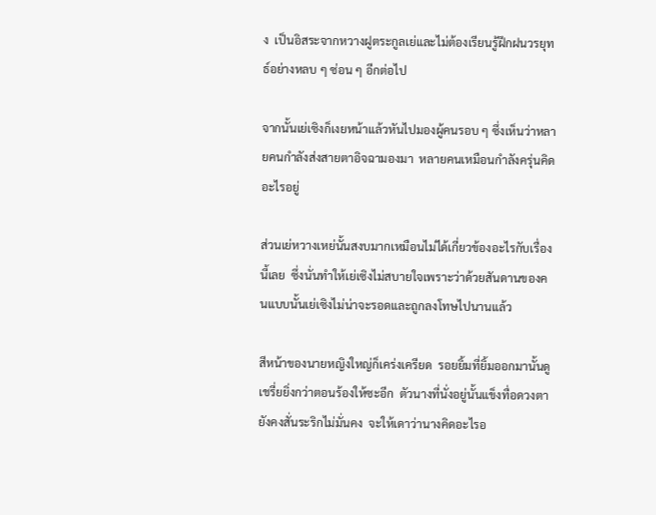ง  เป็นอิสระจากหวางฝูตระกูลเย่และไม่ต้องเรียนรู้ฝึกฝนวรยุทธ์อย่างหลบ ๆ ซ่อน ๆ อีกต่อไป

จากนั้นเย่เซิงก็เงยหน้าแล้วหันไปมองผู้คนรอบ ๆ ซึ่งเห็นว่าหลายคนกำลังส่งสายตาอิจฉามองมา  หลายคนเหมือนกำลังครุ่นคิดอะไรอยู่

ส่วนเย่หวางเหย่นั้นสงบมากเหมือนไม่ได้เกี่ยวข้องอะไรกับเรื่องนี้เลย  ซึ่งนั่นทำให้เย่เซิงไม่สบายใจเพราะว่าด้วยสันดานของคนแบบนั้นเย่เซิงไม่น่าจะรอดและถูกลงโทษไปนานแล้ว

สีหน้าของนายหญิงใหญ่ก็เคร่งเครียด  รอยยิ้มที่ยิ้มออกมานั้นดูเชรี่ยยิ่งกว่าตอนร้องให้ซะอีก  ตัวนางที่นั่งอยู่นั้นแข็งทื่อดวงตายังคงสั่นระริกไม่มั่นคง  จะให้เดาว่านางคิดอะไรอ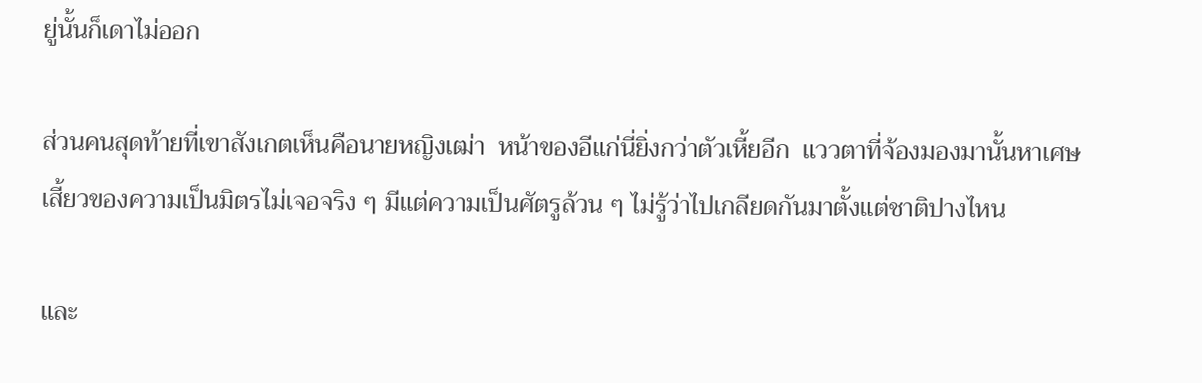ยู่นั้นก็เดาไม่ออก

ส่วนคนสุดท้ายที่เขาสังเกตเห็นคือนายหญิงเฒ่า  หน้าของอีแก่นี่ยิ่งกว่าตัวเหี้ยอีก  แววตาที่จ้องมองมานั้นหาเศษเสี้ยวของความเป็นมิตรไม่เจอจริง ๆ มีแต่ความเป็นศัตรูล้วน ๆ ไม่รู้ว่าไปเกลียดกันมาตั้งแต่ชาติปางไหน

และ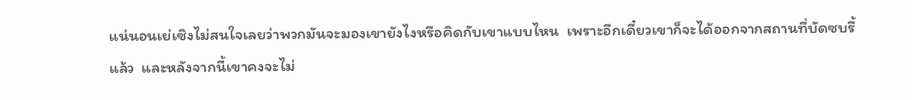แน่นอนเย่เซิงไม่สนใจเลยว่าพวกมันจะมองเขายังไงหรือคิดกับเขาแบบไหน  เพราะอีกเดี๋ยวเขาก็จะได้ออกจากสถานที่บัดซบรี้แล้ว  และหลังจากนี้เขาคงจะไม่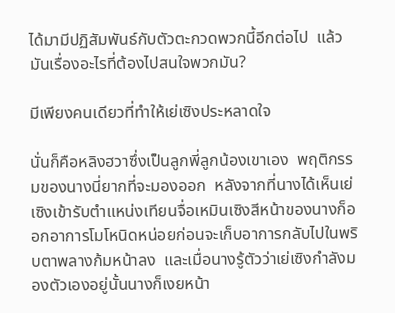ได้มามีปฏิสัมพันธ์กับตัวตะกวดพวกนี้อีกต่อไป  แล้วมันเรื่องอะไรที่ต้องไปสนใจพวกมัน?

มีเพียงคนเดียวที่ทำให้เย่เซิงประหลาดใจ

นั่นก็คือหลิงฮวาซึ่งเป็นลูกพี่ลูกน้องเขาเอง  พฤติกรรมของนางนี่ยากที่จะมองออก  หลังจากที่นางได้เห็นเย่เซิงเข้ารับตำแหน่งเทียนจื่อเหมินเซิงสีหน้าของนางก็ออกอาการโมโหนิดหน่อยก่อนจะเก็บอาการกลับไปในพริบตาพลางก้มหน้าลง  และเมื่อนางรู้ตัวว่าเย่เซิงกำลังมองตัวเองอยู่นั้นนางก็เงยหน้า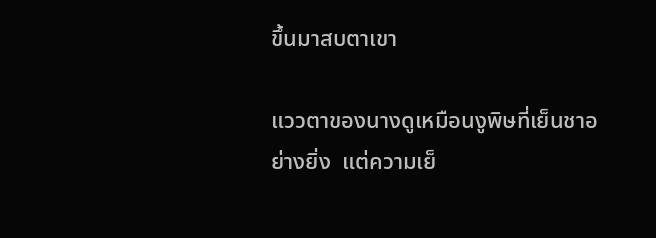ขึ้นมาสบตาเขา

แววตาของนางดูเหมือนงูพิษที่เย็นชาอย่างยิ่ง  แต่ความเย็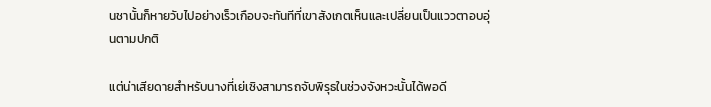นชานั้นก็หายวับไปอย่างเร็วเกือบจะทันทีที่เขาสังเกตเห็นและเปลี่ยนเป็นแววตาอบอุ่นตามปกติ

แต่น่าเสียดายสำหรับนางที่เย่เซิงสามารถจับพิรุธในช่วงจังหวะนั้นได้พอดี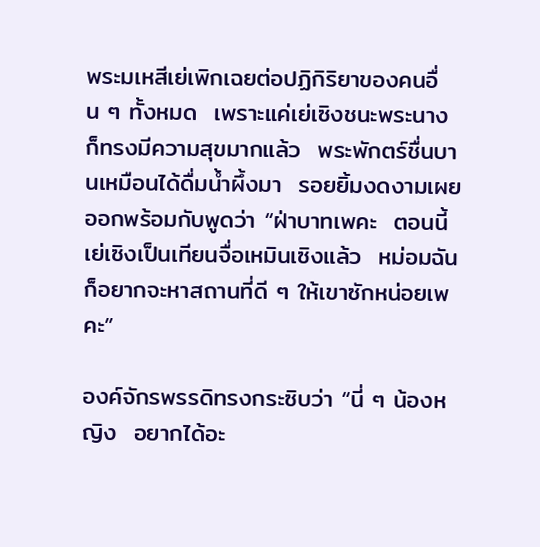พระมเหสีเย่เพิกเฉยต่อปฏิกิริยาของคนอื่น ๆ ทั้งหมด  เพราะแค่เย่เซิงชนะพระนางก็ทรงมีความสุขมากแล้ว  พระพักตร์ชื่นบานเหมือนได้ดื่มน้ำผึ้งมา  รอยยิ้มงดงามเผยออกพร้อมกับพูดว่า “ฝ่าบาทเพคะ  ตอนนี้เย่เซิงเป็นเทียนจื่อเหมินเซิงแล้ว  หม่อมฉันก็อยากจะหาสถานที่ดี ๆ ให้เขาซักหน่อยเพคะ”

องค์จักรพรรดิทรงกระซิบว่า “นี่ ๆ น้องหญิง  อยากได้อะ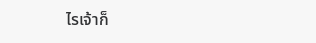ไรเจ้าก็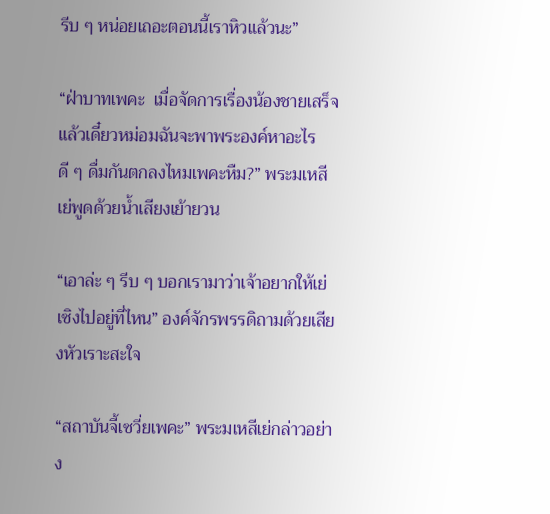รีบ ๆ หน่อยเถอะตอนนี้เราหิวแล้วนะ”

“ฝ่าบาทเพคะ  เมื่อจัดการเรื่องน้องชายเสร็จแล้วเดี๋ยวหม่อมฉันจะพาพระองค์หาอะไรดี ๆ ดื่มกันตกลงไหมเพคะหืม?” พระมเหสีเย่พูดด้วยน้ำเสียงเย้ายวน

“เอาล่ะ ๆ รีบ ๆ บอกเรามาว่าเจ้าอยากให้เย่เซิงไปอยู่ที่ไหน” องค์จักรพรรดิถามด้วยเสียงหัวเราะสะใจ

“สถาบันจี้เซวี่ยเพคะ” พระมเหสีเย่กล่าวอย่าง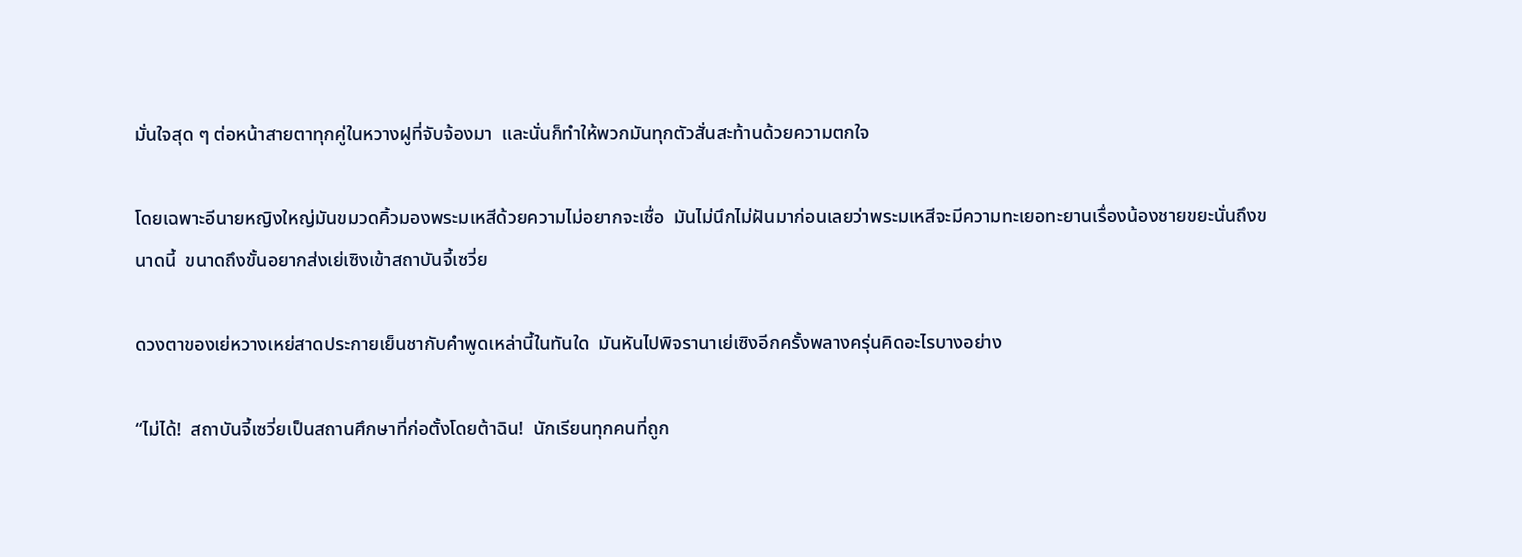มั่นใจสุด ๆ ต่อหน้าสายตาทุกคู่ในหวางฝูที่จับจ้องมา  และนั่นก็ทำให้พวกมันทุกตัวสั่นสะท้านด้วยความตกใจ

โดยเฉพาะอีนายหญิงใหญ่มันขมวดคิ้วมองพระมเหสีด้วยความไม่อยากจะเชื่อ  มันไม่นึกไม่ฝันมาก่อนเลยว่าพระมเหสีจะมีความทะเยอทะยานเรื่องน้องชายขยะนั่นถึงขนาดนี้  ขนาดถึงขั้นอยากส่งเย่เซิงเข้าสถาบันจี้เซวี่ย

ดวงตาของเย่หวางเหย่สาดประกายเย็นชากับคำพูดเหล่านี้ในทันใด  มันหันไปพิจรานาเย่เซิงอีกครั้งพลางครุ่นคิดอะไรบางอย่าง

“ไม่ได้!  สถาบันจี้เซวี่ยเป็นสถานศึกษาที่ก่อตั้งโดยต้าฉิน!  นักเรียนทุกคนที่ถูก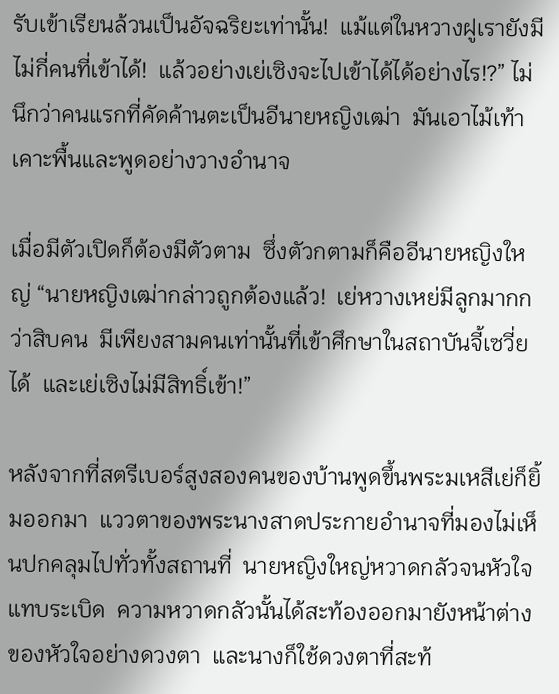รับเข้าเรียนล้วนเป็นอัจฉริยะเท่านั้น!  แม้แต่ในหวางฝูเรายังมีไม่กี่คนที่เข้าได้!  แล้วอย่างเย่เซิงจะไปเข้าได้ได้อย่างไร!?” ไม่นึกว่าคนแรกที่คัดค้านตะเป็นอีนายหญิงเฒ่า  มันเอาไม้เท้าเคาะพื้นและพูดอย่างวางอำนาจ

เมื่อมีตัวเปิดก็ต้องมีตัวตาม  ซึ่งตัวกตามก็คืออีนายหญิงใหญ่ “นายหญิงเฒ่ากล่าวถูกต้องแล้ว!  เย่หวางเหย่มีลูกมากกว่าสิบคน  มีเพียงสามคนเท่านั้นที่เข้าศึกษาในสถาบันจี้เซวี่ยได้  และเย่เซิงไม่มีสิทธิ์เข้า!”

หลังจากที่สตรีเบอร์สูงสองคนของบ้านพูดขึ้นพระมเหสีเย่ก็ยิ้มออกมา  แววตาของพระนางสาดประกายอำนาจที่มองไม่เห็นปกคลุมไปทั่วทั้งสถานที่  นายหญิงใหญ่หวาดกลัวจนหัวใจแทบระเบิด  ความหวาดกลัวนั้นได้สะท้องออกมายังหน้าต่างของหัวใจอย่างดวงตา  และนางก็ใช้ดวงตาที่สะท้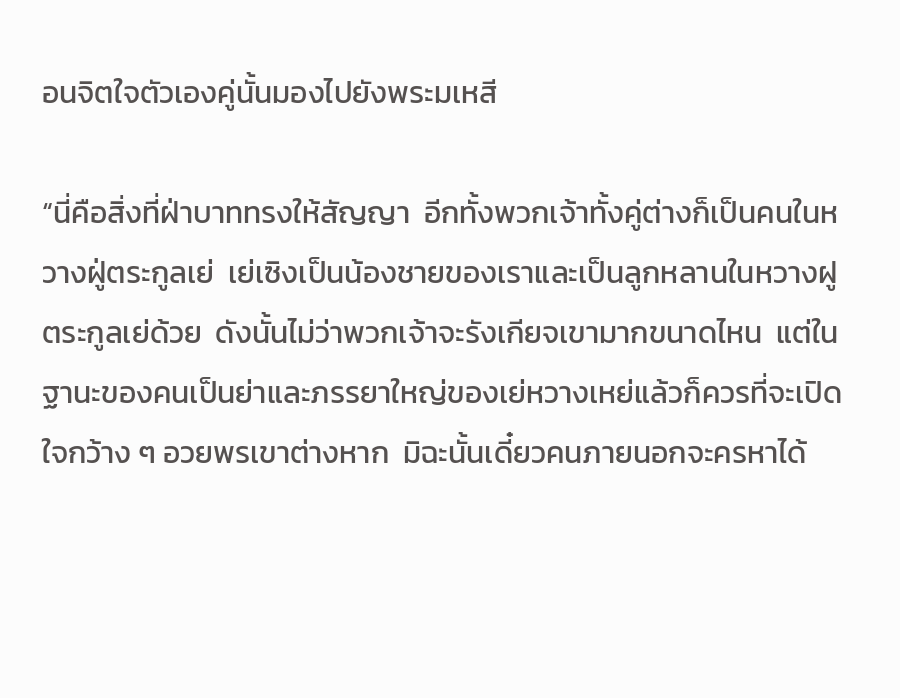อนจิตใจตัวเองคู่นั้นมองไปยังพระมเหสี

“นี่คือสิ่งที่ฝ่าบาททรงให้สัญญา  อีกทั้งพวกเจ้าทั้งคู่ต่างก็เป็นคนในหวางฝู่ตระกูลเย่  เย่เซิงเป็นน้องชายของเราและเป็นลูกหลานในหวางฝูตระกูลเย่ด้วย  ดังนั้นไม่ว่าพวกเจ้าจะรังเกียจเขามากขนาดไหน  แต่ในฐานะของคนเป็นย่าและภรรยาใหญ่ของเย่หวางเหย่แล้วก็ควรที่จะเปิดใจกว้าง ๆ อวยพรเขาต่างหาก  มิฉะนั้นเดี๋ยวคนภายนอกจะครหาได้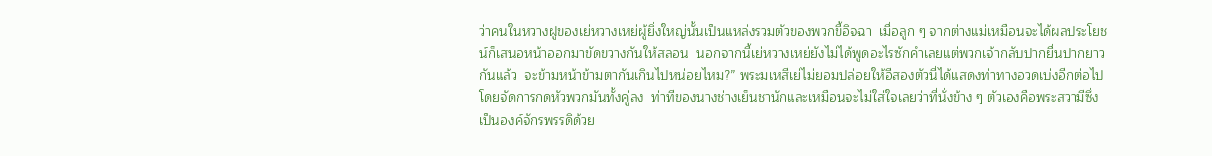ว่าคนในหวางฝูของเย่หวางเหย่ผู้ยิ่งใหญ่นั้นเป็นแหล่งรวมตัวของพวกขี้อิจฉา  เมื่อลูก ๆ จากต่างแม่เหมือนจะได้ผลประโยชน์ก็เสนอหน้าออกมาขัดขวางกันให้สลอน  นอกจากนี้เย่หวางเหย่ยังไม่ได้พูดอะไรซักคำเลยแต่พวกเจ้ากลับปากยื่นปากยาวกันแล้ว  จะข้ามหน้าข้ามตากันเกินไปหน่อยไหม?” พระมเหสีเย่ไม่ยอมปล่อยให้อีสองตัวนี่ได้แสดงท่าทางอวดเบ่งอีกต่อไปโดยจัดการกดหัวพวกมันทั้งคู่ลง  ท่าทีของนางช่างเย็นชานักและเหมือนจะไม่ใส่ใจเลยว่าที่นั่งข้าง ๆ ตัวเองคือพระสวามีซึ่งเป็นองค์จักรพรรดิด้วย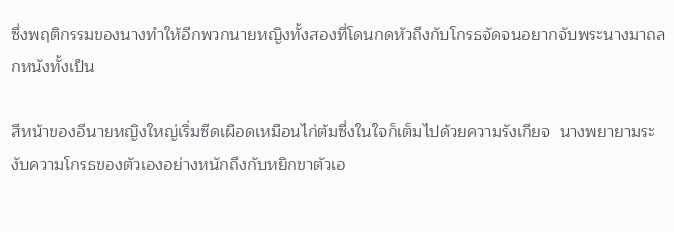ซึ่งพฤติกรรมของนางทำให้อีกพวกนายหญิงทั้งสองที่โดนกดหัวถึงกับโกรธจัดจนอยากจับพระนางมาถลกหนังทั้งเป็น

สีหน้าของอีนายหญิงใหญ่เริ่มซีดเผือดเหมือนไก่ต้มซึ่งในใจก็เต็มไปด้วยความรังเกียจ  นางพยายามระงับความโกรธของตัวเองอย่างหนักถึงกับหยิกขาตัวเอ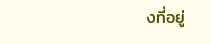งที่อยู่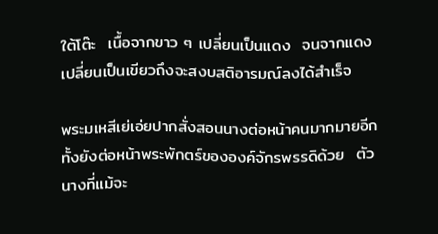ใต้โต๊ะ  เนื้อจากขาว ๆ เปลี่ยนเป็นแดง  จนจากแดงเปลี่ยนเป็นเขียวถึงจะสงบสติอารมณ์ลงได้สำเร็จ

พระมเหสีเย่เอ่ยปากสั่งสอนนางต่อหน้าคนมากมายอีกทั้งยังต่อหน้าพระพักตร์ขององค์จักรพรรดิด้วย  ตัวนางที่แม้จะ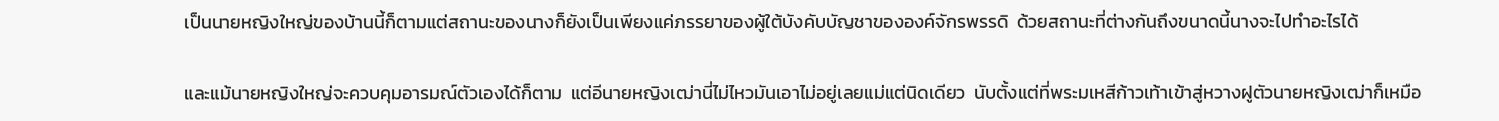เป็นนายหญิงใหญ่ของบ้านนี้ก็ตามแต่สถานะของนางก็ยังเป็นเพียงแค่ภรรยาของผู้ใต้บังคับบัญชาขององค์จักรพรรดิ  ด้วยสถานะที่ต่างกันถึงขนาดนี้นางจะไปทำอะไรได้

และแม้นายหญิงใหญ่จะควบคุมอารมณ์ตัวเองได้ก็ตาม  แต่อีนายหญิงเฒ่านี่ไม่ไหวมันเอาไม่อยู่เลยแม่แต่นิดเดียว  นับตั้งแต่ที่พระมเหสีก้าวเท้าเข้าสู่หวางฝูตัวนายหญิงเฒ่าก็เหมือ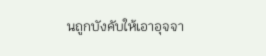นถูกบังคับให้เอาอุจจา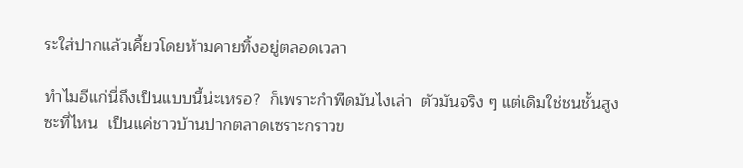ระใส่ปากแล้วเคี้ยวโดยห้ามคายทิ้งอยู่ตลอดเวลา

ทำไมอีแก่นี่ถึงเป็นแบบนี้น่ะเหรอ?  ก็เพราะกำพืดมันไงเล่า  ตัวมันจริง ๆ แต่เดิมใช่ชนชั้นสูงซะที่ไหน  เป็นแค่ชาวบ้านปากตลาดเซราะกราวข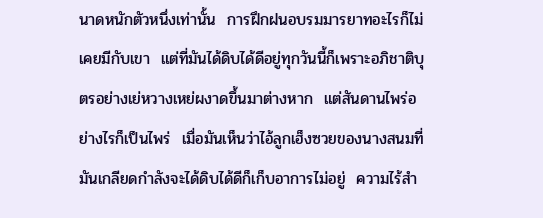นาดหนักตัวหนึ่งเท่านั้น  การฝึกฝนอบรมมารยาทอะไรก็ไม่เคยมีกับเขา  แต่ที่มันได้ดิบได้ดีอยู่ทุกวันนี้ก็เพราะอภิชาติบุตรอย่างเย่หวางเหย่ผงาดขึ้นมาต่างหาก  แต่สันดานไพร่อย่างไรก็เป็นไพร่  เมื่อมันเห็นว่าไอ้ลูกเฮ็งซวยของนางสนมที่มันเกลียดกำลังจะได้ดิบได้ดีก็เก็บอาการไม่อยู่  ความไร้สำ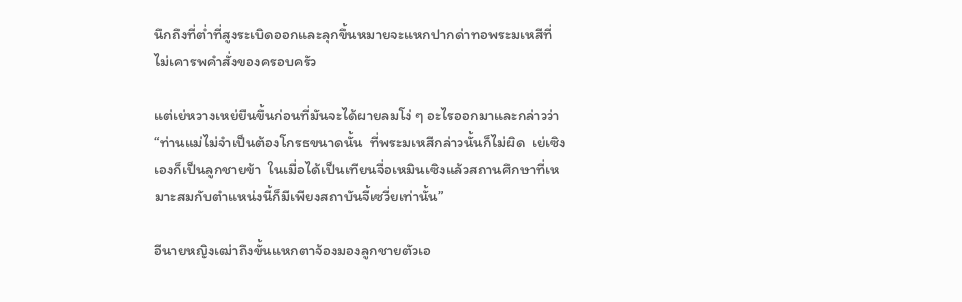นึกถึงที่ต่ำที่สูงระเบิดออกและลุกขึ้นหมายจะแหกปากด่าทอพระมเหสีที่ไม่เคารพคำสั่งของครอบครัว

แต่เย่หวางเหย่ยืนขึ้นก่อนที่มันจะได้ผายลมโง่ ๆ อะไรออกมาและกล่าวว่า “ท่านแม่ไม่จำเป็นต้องโกรธขนาดนั้น  ที่พระมเหสีกล่าวนั้นก็ไม่ผิด  เย่เซิงเองก็เป็นลูกชายข้า  ในเมื่อได้เป็นเทียนจื่อเหมินเซิงแล้วสถานศึกษาที่เหมาะสมกับตำแหน่งนี้ก็มีเพียงสถาบันจี้เซวี่ยเท่านั้น”

อีนายหญิงเฒ่าถึงขั้นแหกตาจ้องมองลูกชายตัวเอ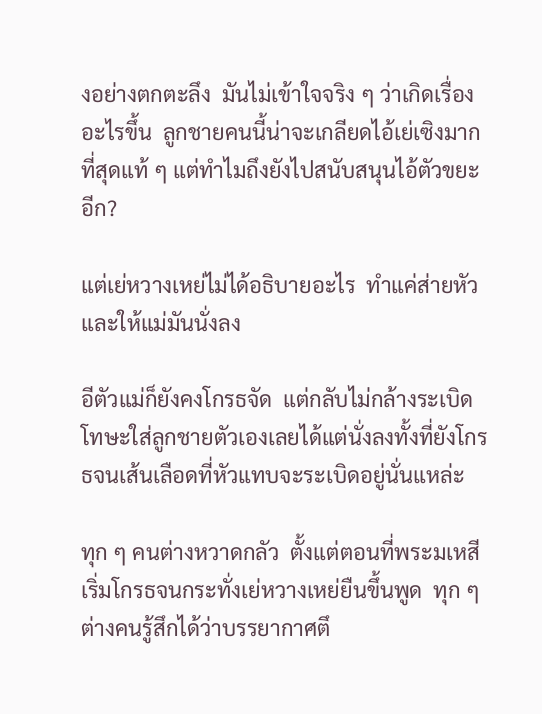งอย่างตกตะลึง  มันไม่เข้าใจจริง ๆ ว่าเกิดเรื่องอะไรขึ้น  ลูกชายคนนี้น่าจะเกลียดไอ้เย่เซิงมากที่สุดแท้ ๆ แต่ทำไมถึงยังไปสนับสนุนไอ้ตัวขยะอีก?

แต่เย่หวางเหย่ไม่ได้อธิบายอะไร  ทำแค่ส่ายหัวและให้แม่มันนั่งลง

อีตัวแม่ก็ยังคงโกรธจัด  แต่กลับไม่กล้างระเบิดโทษะใส่ลูกชายตัวเองเลยได้แต่นั่งลงทั้งที่ยังโกรธจนเส้นเลือดที่หัวแทบจะระเบิดอยู่นั่นแหล่ะ

ทุก ๆ คนต่างหวาดกลัว  ตั้งแต่ตอนที่พระมเหสีเริ่มโกรธจนกระทั่งเย่หวางเหย่ยืนขึ้นพูด  ทุก ๆ ต่างคนรู้สึกได้ว่าบรรยากาศตึ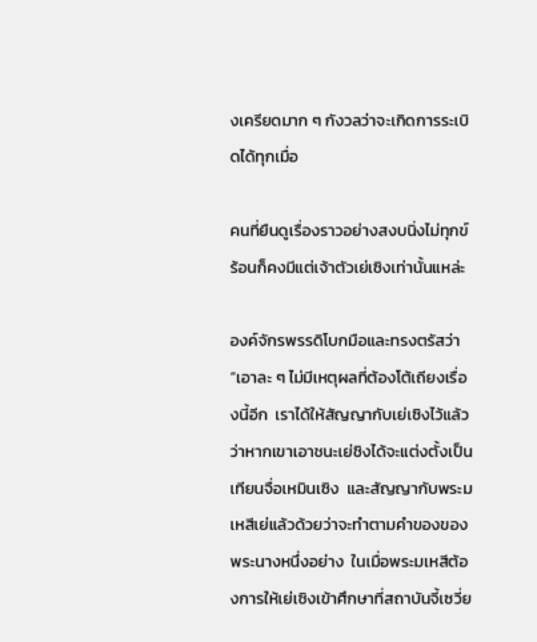งเครียดมาก ๆ กังวลว่าจะเกิดการระเบิดได้ทุกเมื่อ

คนที่ยืนดูเรื่องราวอย่างสงบนิ่งไม่ทุกข์ร้อนก็คงมีแต่เจ้าตัวเย่เซิงเท่านั้นแหล่ะ

องค์จักรพรรดิโบกมือและทรงตรัสว่า “เอาละ ๆ ไม่มีเหตุผลที่ต้องโต้เถียงเรื่องนี้อีก  เราได้ให้สัญญากับเย่เซิงไว้แล้วว่าหากเขาเอาชนะเย่ชิงได้จะแต่งตั้งเป็นเทียนจื่อเหมินเซิง  และสัญญากับพระมเหสีเย่แล้วด้วยว่าจะทำตามคำของของพระนางหนึ่งอย่าง  ในเมื่อพระมเหสีต้องการให้เย่เซิงเข้าศึกษาที่สถาบันจี้เซวี่ย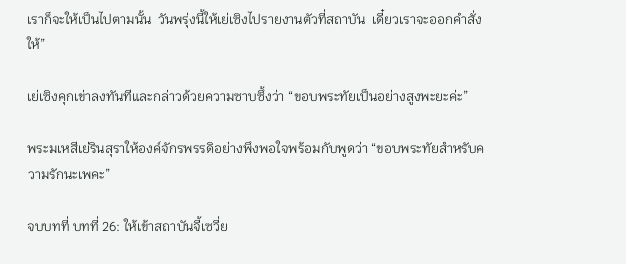เราก็จะให้เป็นไปตามนั้น  วันพรุ่งนี้ให้เย่เซิงไปรายงานตัวที่สถาบัน  เดี๋ยวเราจะออกคำสั่งให้”

เย่เซิงคุกเข่าลงทันทีและกล่าวด้วยความซาบซึ้งว่า “ขอบพระทัยเป็นอย่างสูงพะยะค่ะ”

พระมเหสีเย่รินสุราให้องค์จักรพรรดิอย่างพึงพอใจพร้อมกับพูดว่า “ขอบพระทัยสำหรับความรักนะเพคะ”

จบบทที่ บทที่ 26: ให้เข้าสถาบันจี้เซวี่ย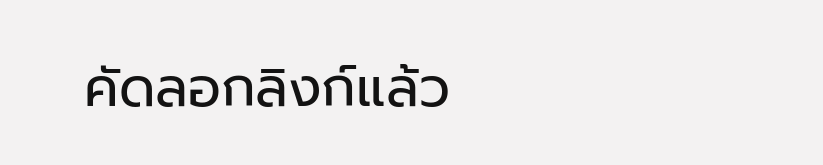คัดลอกลิงก์แล้ว